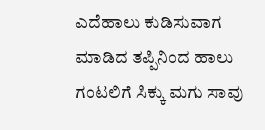ಎದೆಹಾಲು ಕುಡಿಸುವಾಗ ಮಾಡಿದ ತಪ್ಪಿನಿಂದ ಹಾಲು ಗಂಟಲಿಗೆ ಸಿಕ್ಕು ಮಗು ಸಾವು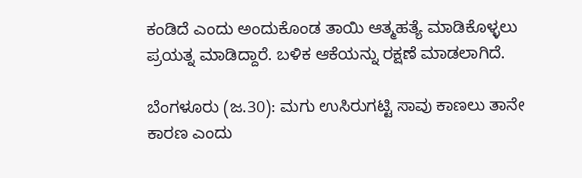ಕಂಡಿದೆ ಎಂದು ಅಂದುಕೊಂಡ ತಾಯಿ ಆತ್ಮಹತ್ಯೆ ಮಾಡಿಕೊಳ್ಳಲು ಪ್ರಯತ್ನ ಮಾಡಿದ್ದಾರೆ. ಬಳಿಕ ಆಕೆಯನ್ನು ರಕ್ಷಣೆ ಮಾಡಲಾಗಿದೆ.

ಬೆಂಗಳೂರು (ಜ.30): ಮಗು ಉಸಿರುಗಟ್ಟಿ ಸಾವು ಕಾಣಲು ತಾನೇ ಕಾರಣ ಎಂದು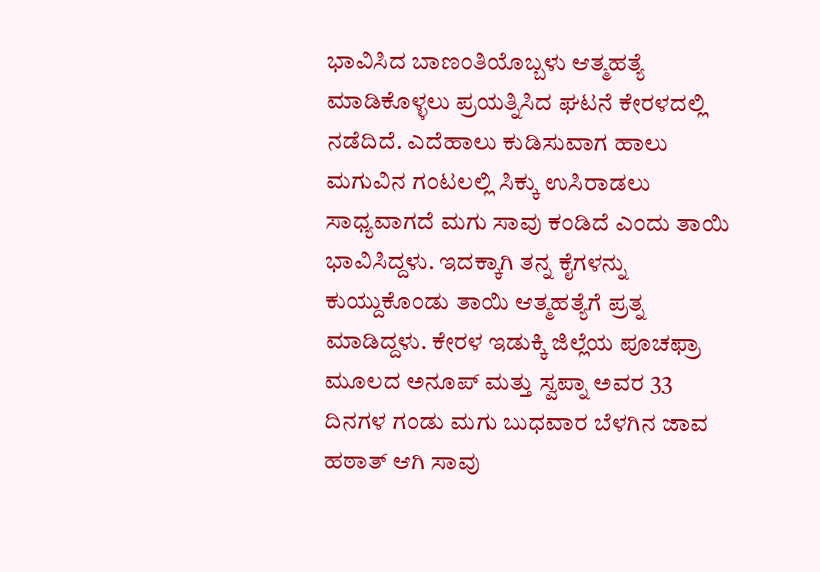ಭಾವಿಸಿದ ಬಾಣಂತಿಯೊಬ್ಬಳು ಆತ್ಮಹತ್ಯೆ ಮಾಡಿಕೊಳ್ಳಲು ಪ್ರಯತ್ನಿಸಿದ ಘಟನೆ ಕೇರಳದಲ್ಲಿ ನಡೆದಿದೆ. ಎದೆಹಾಲು ಕುಡಿಸುವಾಗ ಹಾಲು ಮಗುವಿನ ಗಂಟಲಲ್ಲಿ ಸಿಕ್ಕು ಉಸಿರಾಡಲು ಸಾಧ್ಯವಾಗದೆ ಮಗು ಸಾವು ಕಂಡಿದೆ ಎಂದು ತಾಯಿ ಭಾವಿಸಿದ್ದಳು. ಇದಕ್ಕಾಗಿ ತನ್ನ ಕೈಗಳನ್ನು ಕುಯ್ದುಕೊಂಡು ತಾಯಿ ಆತ್ಮಹತ್ಯೆಗೆ ಪ್ರತ್ನ ಮಾಡಿದ್ದಳು. ಕೇರಳ ಇಡುಕ್ಕಿ ಜಿಲ್ಲೆಯ ಪೂಚಫ್ರಾ ಮೂಲದ ಅನೂಪ್ ಮತ್ತು ಸ್ವಪ್ನಾ ಅವರ 33 ದಿನಗಳ ಗಂಡು ಮಗು ಬುಧವಾರ ಬೆಳಗಿನ ಜಾವ ಹಠಾತ್‌ ಆಗಿ ಸಾವು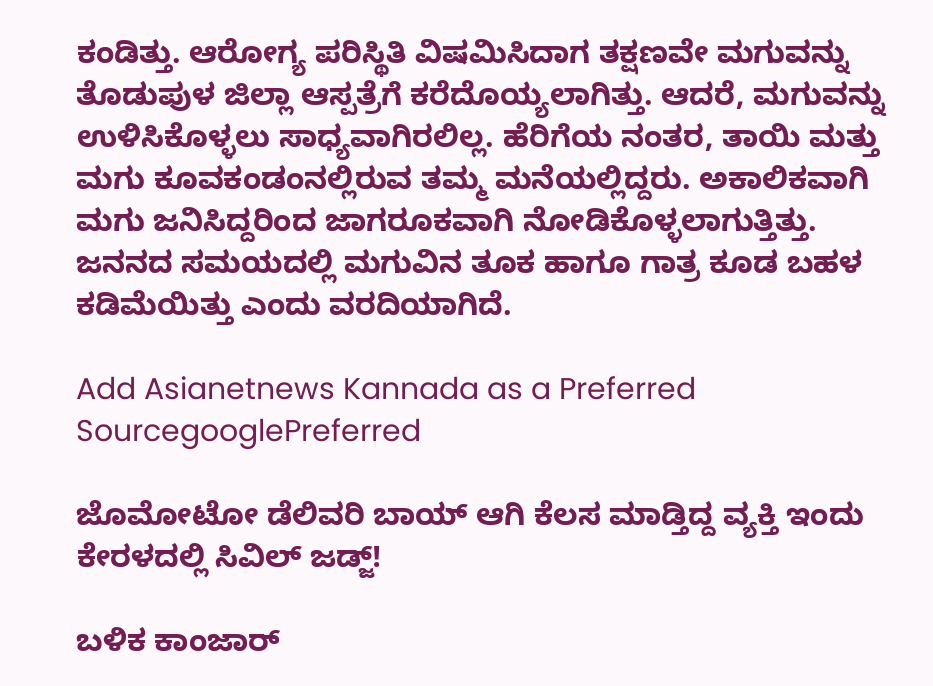ಕಂಡಿತ್ತು. ಆರೋಗ್ಯ ಪರಿಸ್ಥಿತಿ ವಿಷಮಿಸಿದಾಗ ತಕ್ಷಣವೇ ಮಗುವನ್ನು ತೊಡುಪುಳ ಜಿಲ್ಲಾ ಆಸ್ಪತ್ರೆಗೆ ಕರೆದೊಯ್ಯಲಾಗಿತ್ತು. ಆದರೆ, ಮಗುವನ್ನು ಉಳಿಸಿಕೊಳ್ಳಲು ಸಾಧ್ಯವಾಗಿರಲಿಲ್ಲ. ಹೆರಿಗೆಯ ನಂತರ, ತಾಯಿ ಮತ್ತು ಮಗು ಕೂವಕಂಡಂನಲ್ಲಿರುವ ತಮ್ಮ ಮನೆಯಲ್ಲಿದ್ದರು. ಅಕಾಲಿಕವಾಗಿ ಮಗು ಜನಿಸಿದ್ದರಿಂದ ಜಾಗರೂಕವಾಗಿ ನೋಡಿಕೊಳ್ಳಲಾಗುತ್ತಿತ್ತು. ಜನನದ ಸಮಯದಲ್ಲಿ ಮಗುವಿನ ತೂಕ ಹಾಗೂ ಗಾತ್ರ ಕೂಡ ಬಹಳ ಕಡಿಮೆಯಿತ್ತು ಎಂದು ವರದಿಯಾಗಿದೆ.

Add Asianetnews Kannada as a Preferred SourcegooglePreferred

ಜೊಮೋಟೋ ಡೆಲಿವರಿ ಬಾಯ್‌ ಆಗಿ ಕೆಲಸ ಮಾಡ್ತಿದ್ದ ವ್ಯಕ್ತಿ ಇಂದು ಕೇರಳದಲ್ಲಿ ಸಿವಿಲ್‌ ಜಡ್ಜ್‌!

ಬಳಿಕ ಕಾಂಜಾರ್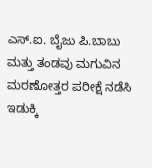ಎಸ್.ಐ. ಬೈಜು ಪಿ.ಬಾಬು ಮತ್ತು ತಂಡವು ಮಗುವಿನ ಮರಣೋತ್ತರ ಪರೀಕ್ಷೆ ನಡೆಸಿ ಇಡುಕ್ಕಿ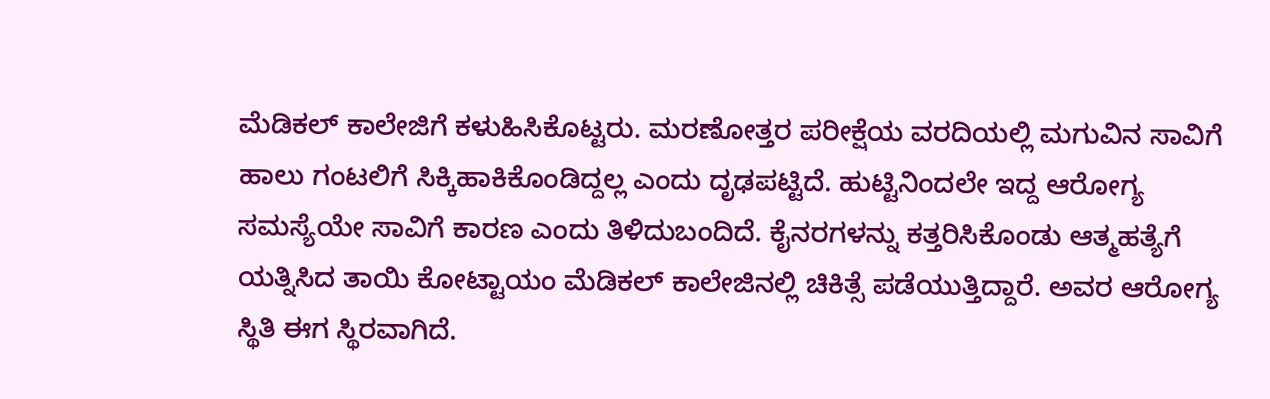ಮೆಡಿಕಲ್ ಕಾಲೇಜಿಗೆ ಕಳುಹಿಸಿಕೊಟ್ಟರು. ಮರಣೋತ್ತರ ಪರೀಕ್ಷೆಯ ವರದಿಯಲ್ಲಿ ಮಗುವಿನ ಸಾವಿಗೆ ಹಾಲು ಗಂಟಲಿಗೆ ಸಿಕ್ಕಿಹಾಕಿಕೊಂಡಿದ್ದಲ್ಲ ಎಂದು ದೃಢಪಟ್ಟಿದೆ. ಹುಟ್ಟಿನಿಂದಲೇ ಇದ್ದ ಆರೋಗ್ಯ ಸಮಸ್ಯೆಯೇ ಸಾವಿಗೆ ಕಾರಣ ಎಂದು ತಿಳಿದುಬಂದಿದೆ. ಕೈನರಗಳನ್ನು ಕತ್ತರಿಸಿಕೊಂಡು ಆತ್ಮಹತ್ಯೆಗೆ ಯತ್ನಿಸಿದ ತಾಯಿ ಕೋಟ್ಟಾಯಂ ಮೆಡಿಕಲ್ ಕಾಲೇಜಿನಲ್ಲಿ ಚಿಕಿತ್ಸೆ ಪಡೆಯುತ್ತಿದ್ದಾರೆ. ಅವರ ಆರೋಗ್ಯ ಸ್ಥಿತಿ ಈಗ ಸ್ಥಿರವಾಗಿದೆ.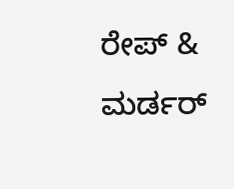ರೇಪ್‌ & ಮರ್ಡರ್‌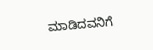ಮಾಡಿದವನಿಗೆ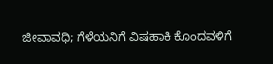ಜೀವಾವಧಿ; ಗೆಳೆಯನಿಗೆ ವಿಷಹಾಕಿ ಕೊಂದವಳಿಗೆ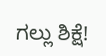ಗಲ್ಲು ಶಿಕ್ಷೆ!